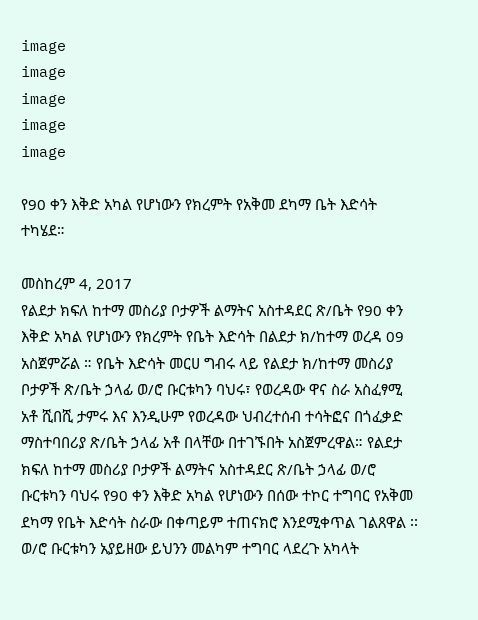image
image
image
image
image

የ90 ቀን እቅድ አካል የሆነውን የክረምት የአቅመ ደካማ ቤት እድሳት ተካሄደ።

መስከረም 4, 2017
የልደታ ክፍለ ከተማ መስሪያ ቦታዎች ልማትና አስተዳደር ጽ/ቤት የ90 ቀን እቅድ አካል የሆነውን የክረምት የቤት እድሳት በልደታ ክ/ከተማ ወረዳ 09 አስጀምሯል ። የቤት እድሳት መርሀ ግብሩ ላይ የልደታ ክ/ከተማ መስሪያ ቦታዎች ጽ/ቤት ኃላፊ ወ/ሮ ቡርቱካን ባህሩ፣ የወረዳው ዋና ስራ አስፈፃሚ አቶ ሺበሺ ታምሩ እና እንዲሁም የወረዳው ህብረተሰብ ተሳትፎና በጎፈቃድ ማስተባበሪያ ጽ/ቤት ኃላፊ አቶ በላቸው በተገኙበት አስጀምረዋል። የልደታ ክፍለ ከተማ መስሪያ ቦታዎች ልማትና አስተዳደር ጽ/ቤት ኃላፊ ወ/ሮ ቡርቱካን ባህሩ የ90 ቀን እቅድ አካል የሆነውን በሰው ተኮር ተግባር የአቅመ ደካማ የቤት እድሳት ስራው በቀጣይም ተጠናክሮ እንደሚቀጥል ገልጸዋል ፡፡ ወ/ሮ ቡርቱካን አያይዘው ይህንን መልካም ተግባር ላደረጉ አካላት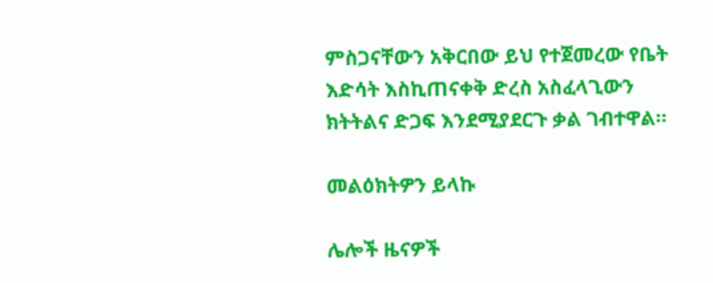ምስጋናቸውን አቅርበው ይህ የተጀመረው የቤት እድሳት እስኪጠናቀቅ ድረስ አስፈላጊውን ክትትልና ድጋፍ እንደሚያደርጉ ቃል ገብተዋል።

መልዕክትዎን ይላኩ

ሌሎች ዜናዎች